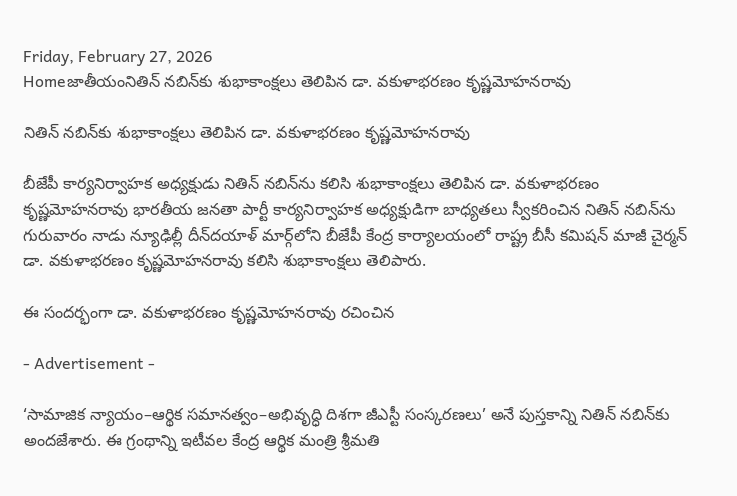Friday, February 27, 2026
Homeజాతీయంనితిన్ నబిన్‌కు శుభాకాంక్షలు తెలిపిన డా. వకుళాభరణం కృష్ణమోహనరావు

నితిన్ నబిన్‌కు శుభాకాంక్షలు తెలిపిన డా. వకుళాభరణం కృష్ణమోహనరావు

బీజేపీ కార్యనిర్వాహక అధ్యక్షుడు నితిన్ నబిన్‌ను కలిసి శుభాకాంక్షలు తెలిపిన డా. వకుళాభరణం కృష్ణమోహనరావు భారతీయ జనతా పార్టీ కార్యనిర్వాహక అధ్యక్షుడిగా బాధ్యతలు స్వీకరించిన నితిన్ నబిన్‌ను గురువారం నాడు న్యూఢిల్లీ దీన్‌దయాళ్ మార్గ్‌లోని బీజేపీ కేంద్ర కార్యాలయంలో రాష్ట్ర బీసీ కమిషన్ మాజీ చైర్మన్ డా. వకుళాభరణం కృష్ణమోహనరావు కలిసి శుభాకాంక్షలు తెలిపారు.

ఈ సందర్భంగా డా. వకుళాభరణం కృష్ణమోహనరావు రచించిన

- Advertisement -

‘సామాజిక న్యాయం–ఆర్థిక సమానత్వం–అభివృద్ధి దిశగా జీఎస్టీ సంస్కరణలు’ అనే పుస్తకాన్ని నితిన్ నబిన్‌కు అందజేశారు. ఈ గ్రంథాన్ని ఇటీవల కేంద్ర ఆర్థిక మంత్రి శ్రీమతి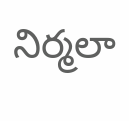నిర్మలా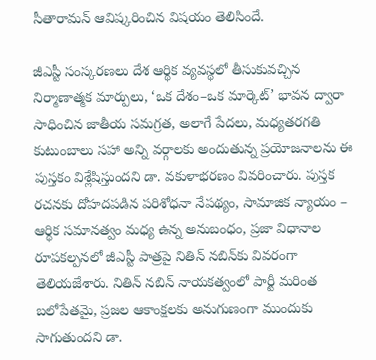సీతారామన్ ఆవిష్కరించిన విషయం తెలిసిందే.

జీఎస్టీ సంస్కరణలు దేశ ఆర్థిక వ్యవస్థలో తీసుకువచ్చిన నిర్మాణాత్మక మార్పులు, ‘ఒక దేశం–ఒక మార్కెట్’ భావన ద్వారా సాధించిన జాతీయ సమగ్రత, అలాగే పేదలు, మధ్యతరగతి కుటుంబాలు సహా అన్ని వర్గాలకు అందుతున్న ప్రయోజనాలను ఈ పుస్తకం విశ్లేషిస్తుందని డా. వకుళాభరణం వివరించారు. పుస్తక రచనకు దోహదపడిన పరిశోధనా నేపథ్యం, సామాజిక న్యాయం – ఆర్థిక సమానత్వం మధ్య ఉన్న అనుబంధం, ప్రజా విధానాల రూపకల్పనలో జీఎస్టీ పాత్రపై నితిన్ నబిన్‌కు వివరంగా తెలియజేశారు. నితిన్ నబిన్ నాయకత్వంలో పార్టీ మరింత బలోపేతమై, ప్రజల ఆకాంక్షలకు అనుగుణంగా ముందుకు సాగుతుందని డా.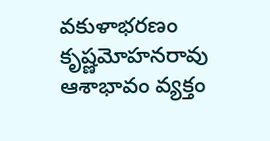వకుళాభరణం కృష్ణమోహనరావు ఆశాభావం వ్యక్తం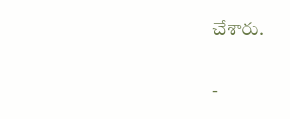చేశారు.

-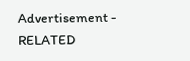Advertisement -
RELATED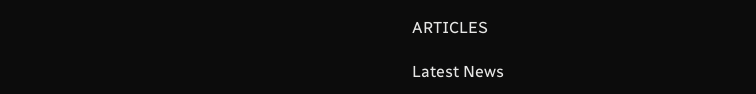ARTICLES

Latest News